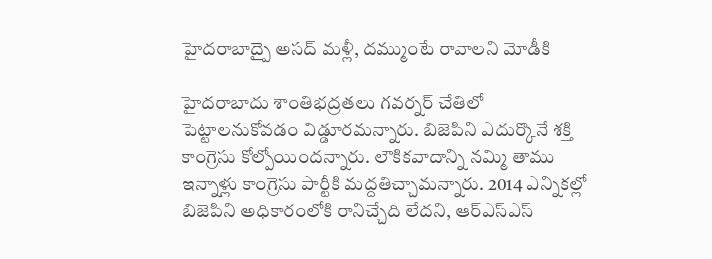హైదరాబాద్పై అసద్ మళ్లీ, దమ్ముంటే రావాలని మోడీకి

హైదరాబాదు శాంతిభద్రతలు గవర్నర్ చేతిలో పెట్టాలనుకోవడం విడ్డూరమన్నారు. బిజెపిని ఎదుర్కొనే శక్తి కాంగ్రెసు కోల్పోయిందన్నారు. లౌకికవాదాన్ని నమ్మి తాము ఇన్నాళ్లు కాంగ్రెసు పార్టీకి మద్దతిచ్చామన్నారు. 2014 ఎన్నికల్లో బిజెపిని అధికారంలోకి రానిచ్చేది లేదని, ఆర్ఎస్ఎస్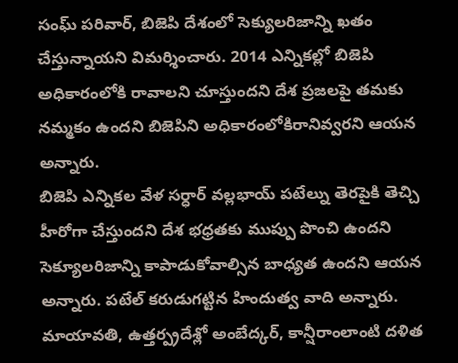సంఘ్ పరివార్, బిజెపి దేశంలో సెక్యులరిజాన్ని ఖతం చేస్తున్నాయని విమర్శించారు. 2014 ఎన్నికల్లో బిజెపి అధికారంలోకి రావాలని చూస్తుందని దేశ ప్రజలపై తమకు నమ్మకం ఉందని బిజెపిని అధికారంలోకిరానివ్వరని ఆయన అన్నారు.
బిజెపి ఎన్నికల వేళ సర్ధార్ వల్లభాయ్ పటేల్ను తెరపైకి తెచ్చి హీరోగా చేస్తుందని దేశ భధ్రతకు ముప్పు పొంచి ఉందని సెక్యూలరిజాన్ని కాపాడుకోవాల్సిన బాధ్యత ఉందని ఆయన అన్నారు. పటేల్ కరుడుగట్టిన హిందుత్వ వాది అన్నారు. మాయావతి, ఉత్తర్ప్రదేశ్లో అంబేద్కర్, కాన్షీరాంలాంటి దళిత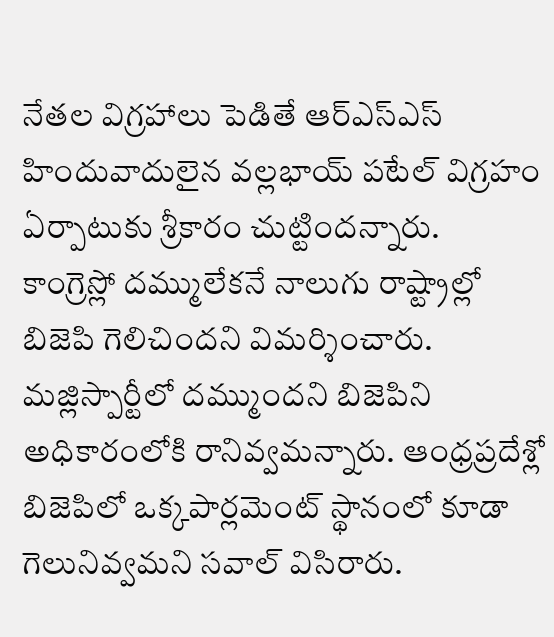నేతల విగ్రహాలు పెడితే ఆర్ఎస్ఎస్ హిందువాదులైన వల్లభాయ్ పటేల్ విగ్రహం ఏర్పాటుకు శ్రీకారం చుట్టిందన్నారు.
కాంగ్రెస్లో దమ్ములేకనే నాలుగు రాష్ట్రాల్లో బిజెపి గెలిచిందని విమర్శించారు. మజ్లిస్పార్టీలో దమ్ముందని బిజెపిని అధికారంలోకి రానివ్వమన్నారు. ఆంధ్రప్రదేశ్లో బిజెపిలో ఒక్కపార్లమెంట్ స్థానంలో కూడా గెలునివ్వమని సవాల్ విసిరారు.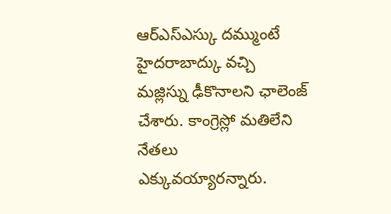ఆర్ఎస్ఎస్కు దమ్ముంటే హైదరాబాద్కు వచ్చి మజ్లిస్ను ఢీకొనాలని ఛాలెంజ్ చేశారు. కాంగ్రెస్లో మతిలేని నేతలు ఎక్కువయ్యారన్నారు.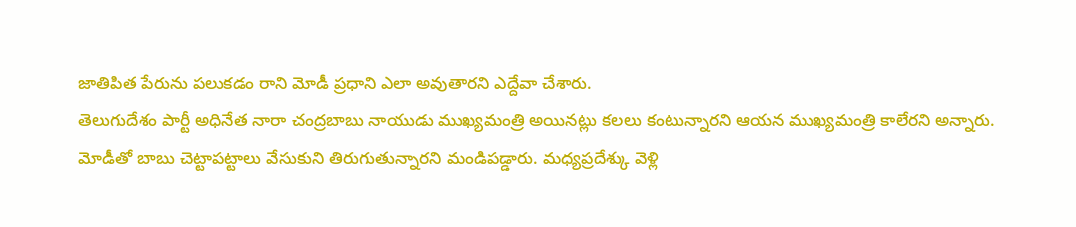జాతిపిత పేరును పలుకడం రాని మోడీ ప్రధాని ఎలా అవుతారని ఎద్దేవా చేశారు.
తెలుగుదేశం పార్టీ అధినేత నారా చంద్రబాబు నాయుడు ముఖ్యమంత్రి అయినట్లు కలలు కంటున్నారని ఆయన ముఖ్యమంత్రి కాలేరని అన్నారు. మోడీతో బాబు చెట్టాపట్టాలు వేసుకుని తిరుగుతున్నారని మండిపడ్డారు. మధ్యప్రదేశ్కు వెళ్లి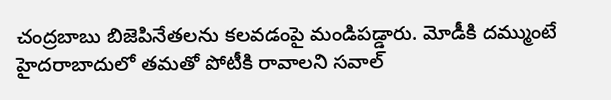చంద్రబాబు బిజెపినేతలను కలవడంపై మండిపడ్డారు. మోడీకి దమ్ముంటే హైదరాబాదులో తమతో పోటీకి రావాలని సవాల్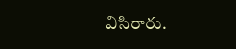విసిరారు.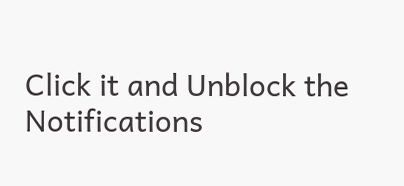Click it and Unblock the Notifications